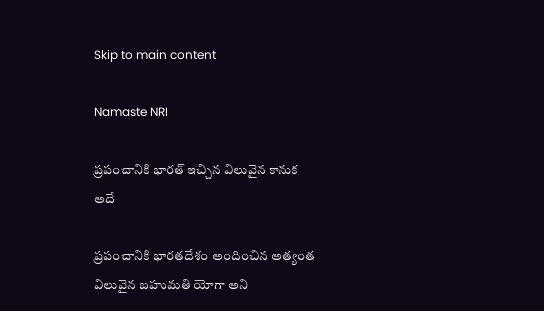Skip to main content

Namaste NRI

ప్రపంచానికి భారత్‌ ఇచ్చిన విలువైన కానుక అదే

ప్రపంచానికి భారతదేశం అందించిన అత్యంత విలువైన బహుమతి యోగా అని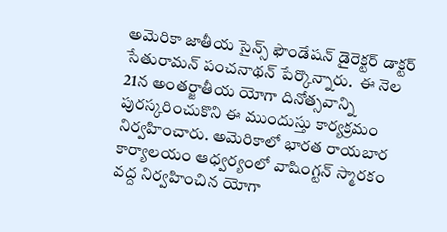అమెరికా జాతీయ సైన్స్‌ ఫౌండేషన్‌ డైరెక్టర్‌ డాక్టర్‌ సేతురామన్‌ పంచనాథన్‌ పేర్కొన్నారు.  ఈ నెల 21న అంతర్జాతీయ యోగా దినోత్సవాన్ని  పురస్కరించుకొని ఈ ముందుస్తు కార్యక్రమం నిర్వహించారు. అమెరికాలో భారత రాయబార కార్యాలయం ఆధ్వర్యంలో వాషింగ్టన్‌ స్మారకం వద్ద నిర్వహించిన యోగా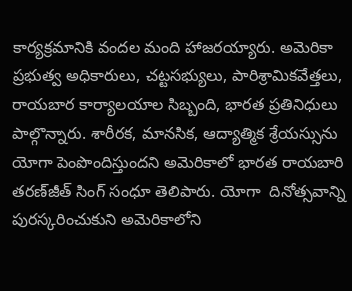కార్యక్రమానికి వందల మంది హాజరయ్యారు. అమెరికా ప్రభుత్వ అధికారులు, చట్టసభ్యులు, పారిశ్రామికవేత్తలు, రాయబార కార్యాలయాల సిబ్బంది, భారత ప్రతినిధులు పాల్గొన్నారు. శారీరక, మానసిక, ఆద్యాత్మిక శ్రేయస్సును యోగా పెంపొందిస్తుందని అమెరికాలో భారత రాయబారి తరణ్‌జీత్‌ సింగ్‌ సంధూ తెలిపారు. యోగా  దినోత్సవాన్ని పురస్కరించుకుని అమెరికాలోని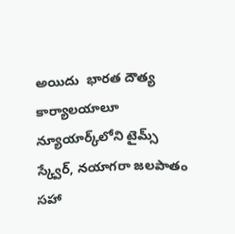అయిదు  భారత దౌత్య కార్యాలయాలూ న్యూయార్క్‌లోని టైమ్స్‌ స్క్వేర్‌, నయాగరా జలపాతం సహా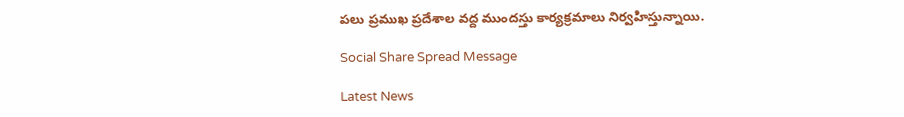పలు ప్రముఖ ప్రదేశాల వద్ద ముందస్తు కార్యక్రమాలు నిర్వహిస్తున్నాయి.

Social Share Spread Message

Latest News